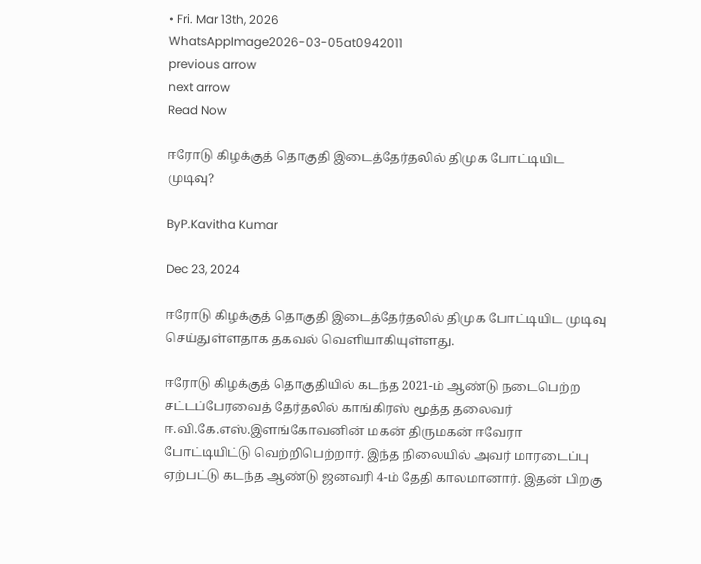• Fri. Mar 13th, 2026
WhatsAppImage2026-03-05at0942011
previous arrow
next arrow
Read Now

ஈரோடு கிழக்குத் தொகுதி இடைத்தேர்தலில் திமுக போட்டியிட முடிவு?

ByP.Kavitha Kumar

Dec 23, 2024

ஈரோடு கிழக்குத் தொகுதி இடைத்தேர்தலில் திமுக போட்டியிட முடிவு செய்துள்ளதாக தகவல் வெளியாகியுள்ளது.

ஈரோடு கிழக்குத் தொகுதியில் கடந்த 2021-ம் ஆண்டு நடைபெற்ற சட்டப்பேரவைத் தேர்தலில் காங்கிரஸ் மூத்த தலைவர் ஈ.வி.கே.எஸ்.இளங்கோவனின் மகன் திருமகன் ஈவேரா போட்டியிட்டு வெற்றிபெற்றார். இந்த நிலையில் அவர் மாரடைப்பு ஏற்பட்டு கடந்த ஆண்டு ஜனவரி 4-ம் தேதி காலமானார். இதன் பிறகு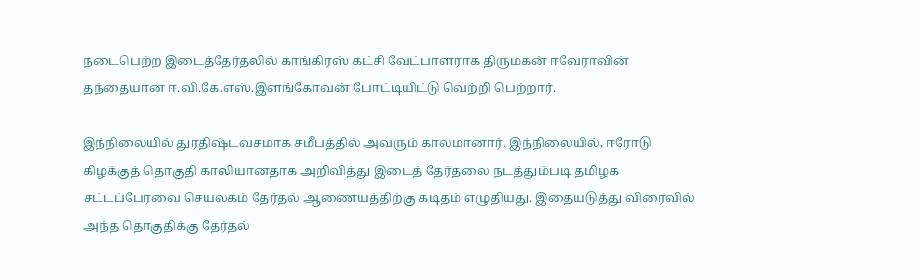நடைபெற்ற இடைத்தேர்தலில் காங்கிரஸ் கட்சி வேட்பாளராக திருமகன் ஈவேராவின் தந்தையான ஈ.வி.கே.எஸ்.இளங்கோவன் போட்டியிட்டு வெற்றி பெற்றார்.

இந்நிலையில் துரதிஷ்டவசமாக சமீபத்தில் அவரும் காலமானார். இந்நிலையில், ஈரோடு கிழக்குத் தொகுதி காலியானதாக அறிவித்து இடைத் தேர்தலை நடத்தும்படி தமிழக சட்டப்பேரவை செயலகம் தேர்தல் ஆணையத்திற்கு கடிதம் எழுதியது. இதையடுத்து விரைவில் அந்த தொகுதிக்கு தேர்தல்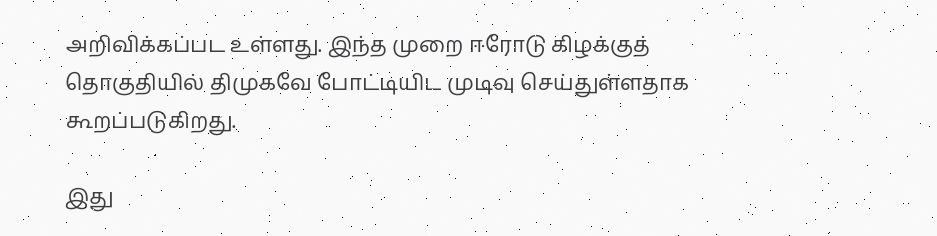அறிவிக்கப்பட உள்ளது. இந்த முறை ஈரோடு கிழக்குத் தொகுதியில் திமுகவே போட்டியிட முடிவு செய்துள்ளதாக கூறப்படுகிறது.

இது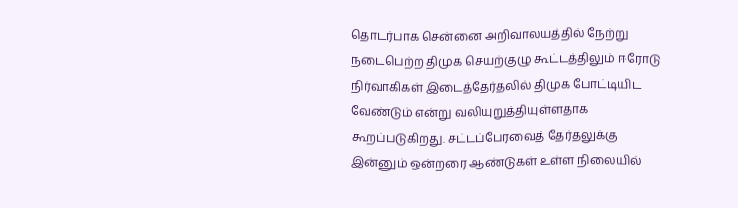தொடர்பாக சென்னை அறிவாலயத்தில் நேற்று நடைபெற்ற திமுக செயற்குழு கூட்டத்திலும் ஈரோடு நிர்வாகிகள் இடைத்தேர்தலில் திமுக போட்டியிட வேண்டும் என்று வலியுறுத்தியுள்ளதாக கூறப்படுகிறது. சட்டப்பேரவைத் தேர்தலுக்கு இன்னும் ஒன்றரை ஆண்டுகள் உள்ள நிலையில்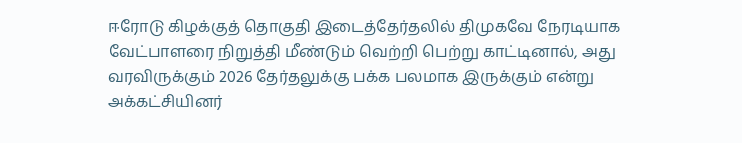ஈரோடு கிழக்குத் தொகுதி இடைத்தேர்தலில் திமுகவே நேரடியாக வேட்பாளரை நிறுத்தி மீண்டும் வெற்றி பெற்று காட்டினால், அது வரவிருக்கும் 2026 தேர்தலுக்கு பக்க பலமாக இருக்கும் என்று அக்கட்சியினர்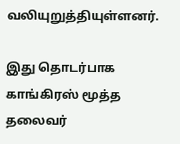வலியுறுத்தியுள்ளனர்.

இது தொடர்பாக காங்கிரஸ் மூத்த தலைவர்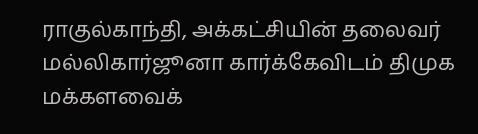ராகுல்காந்தி, அக்கட்சியின் தலைவர் மல்லிகார்ஜூனா கார்க்கேவிடம் திமுக மக்களவைக்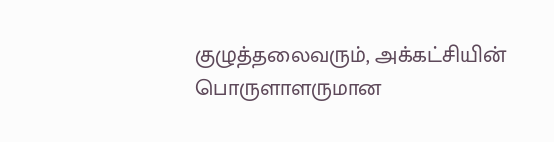குழுத்தலைவரும், அக்கட்சியின் பொருளாளருமான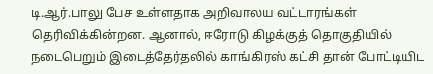டி.ஆர்.பாலு பேச உள்ளதாக அறிவாலய வட்டாரங்கள் தெரிவிக்கின்றன. ஆனால், ஈரோடு கிழக்குத் தொகுதியில் நடைபெறும் இடைத்தேர்தலில் காங்கிரஸ் கட்சி தான் போட்டியிட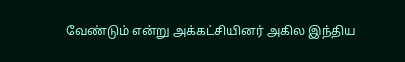வேண்டும் என்று அக்கட்சியினர் அகில இந்திய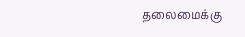தலைமைக்கு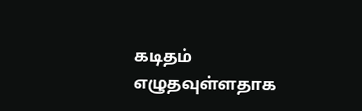கடிதம் எழுதவுள்ளதாக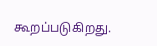கூறப்படுகிறது.